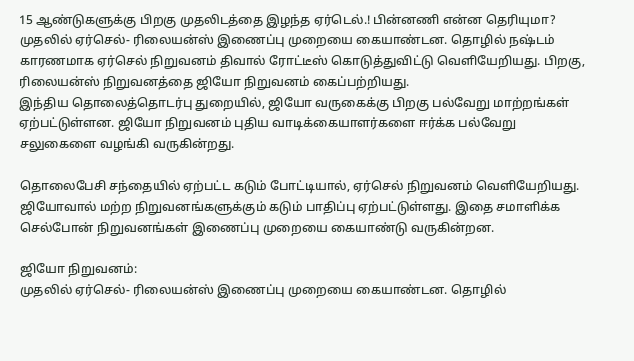15 ஆண்டுகளுக்கு பிறகு முதலிடத்தை இழந்த ஏர்டெல்.! பின்னணி என்ன தெரியுமா?
முதலில் ஏர்செல்- ரிலையன்ஸ் இணைப்பு முறையை கையாண்டன. தொழில் நஷ்டம் காரணமாக ஏர்செல் நிறுவனம் திவால் ரோட்டீஸ் கொடுத்துவிட்டு வெளியேறியது. பிறகு, ரிலையன்ஸ் நிறுவனத்தை ஜியோ நிறுவனம் கைப்பற்றியது.
இந்திய தொலைத்தொடர்பு துறையில், ஜியோ வருகைக்கு பிறகு பல்வேறு மாற்றங்கள் ஏற்பட்டுள்ளன. ஜியோ நிறுவனம் புதிய வாடிக்கையாளர்களை ஈர்க்க பல்வேறு சலுகைளை வழங்கி வருகின்றது.

தொலைபேசி சந்தையில் ஏற்பட்ட கடும் போட்டியால், ஏர்செல் நிறுவனம் வெளியேறியது. ஜியோவால் மற்ற நிறுவனங்களுக்கும் கடும் பாதிப்பு ஏற்பட்டுள்ளது. இதை சமாளிக்க செல்போன் நிறுவனங்கள் இணைப்பு முறையை கையாண்டு வருகின்றன.

ஜியோ நிறுவனம்:
முதலில் ஏர்செல்- ரிலையன்ஸ் இணைப்பு முறையை கையாண்டன. தொழில்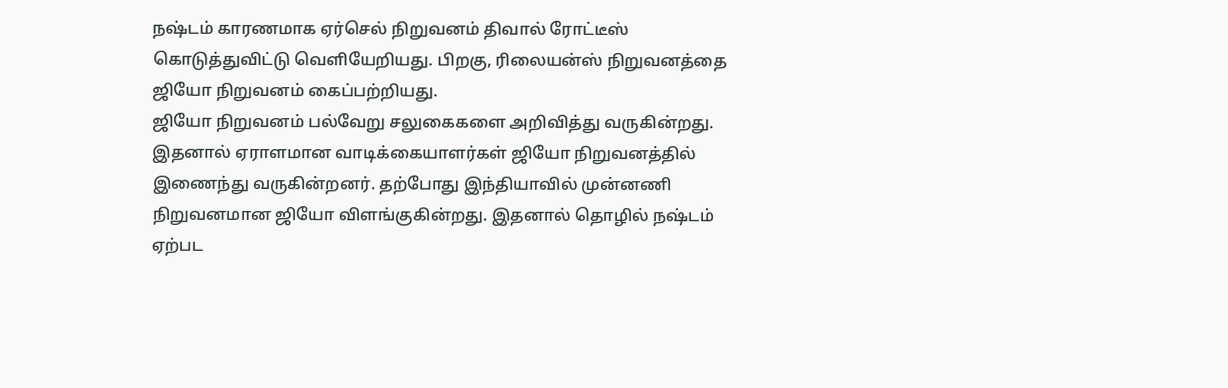நஷ்டம் காரணமாக ஏர்செல் நிறுவனம் திவால் ரோட்டீஸ் கொடுத்துவிட்டு வெளியேறியது. பிறகு, ரிலையன்ஸ் நிறுவனத்தை ஜியோ நிறுவனம் கைப்பற்றியது.
ஜியோ நிறுவனம் பல்வேறு சலுகைகளை அறிவித்து வருகின்றது. இதனால் ஏராளமான வாடிக்கையாளர்கள் ஜியோ நிறுவனத்தில் இணைந்து வருகின்றனர். தற்போது இந்தியாவில் முன்னணி நிறுவனமான ஜியோ விளங்குகின்றது. இதனால் தொழில் நஷ்டம் ஏற்பட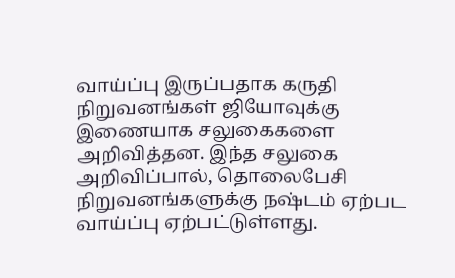வாய்ப்பு இருப்பதாக கருதி நிறுவனங்கள் ஜியோவுக்கு இணையாக சலுகைகளை அறிவித்தன. இந்த சலுகை அறிவிப்பால், தொலைபேசி நிறுவனங்களுக்கு நஷ்டம் ஏற்பட வாய்ப்பு ஏற்பட்டுள்ளது.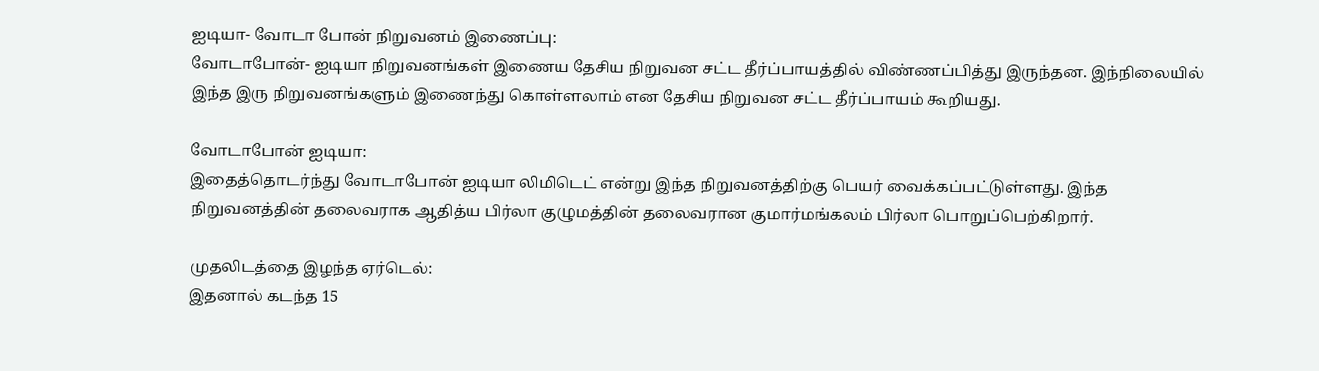ஐடியா- வோடா போன் நிறுவனம் இணைப்பு:
வோடாபோன்- ஐடியா நிறுவனங்கள் இணைய தேசிய நிறுவன சட்ட தீர்ப்பாயத்தில் விண்ணப்பித்து இருந்தன. இந்நிலையில் இந்த இரு நிறுவனங்களும் இணைந்து கொள்ளலாம் என தேசிய நிறுவன சட்ட தீர்ப்பாயம் கூறியது.

வோடாபோன் ஐடியா:
இதைத்தொடர்ந்து வோடாபோன் ஐடியா லிமிடெட் என்று இந்த நிறுவனத்திற்கு பெயர் வைக்கப்பட்டுள்ளது. இந்த நிறுவனத்தின் தலைவராக ஆதித்ய பிர்லா குழுமத்தின் தலைவரான குமார்மங்கலம் பிர்லா பொறுப்பெற்கிறார்.

முதலிடத்தை இழந்த ஏர்டெல்:
இதனால் கடந்த 15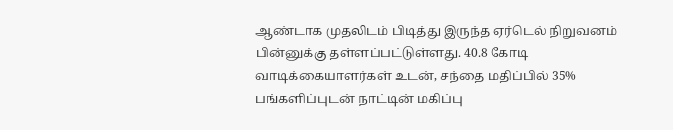ஆண்டாக முதலிடம் பிடித்து இருந்த ஏர்டெல் நிறுவனம் பின்னுக்கு தள்ளப்பட்டுள்ளது. 40.8 கோடி வாடிக்கையாளர்கள் உடன், சந்தை மதிப்பில் 35% பங்களிப்புடன் நாட்டின் மகிப்பு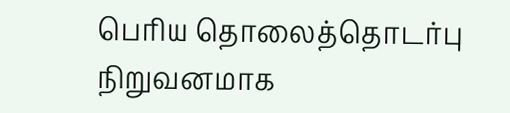பெரிய தொலைத்தொடர்பு நிறுவனமாக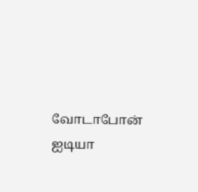வோடாபோன் ஐடியா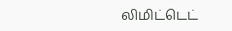லிமிட்டெட்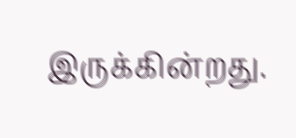இருக்கின்றது.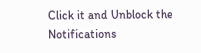Click it and Unblock the Notifications